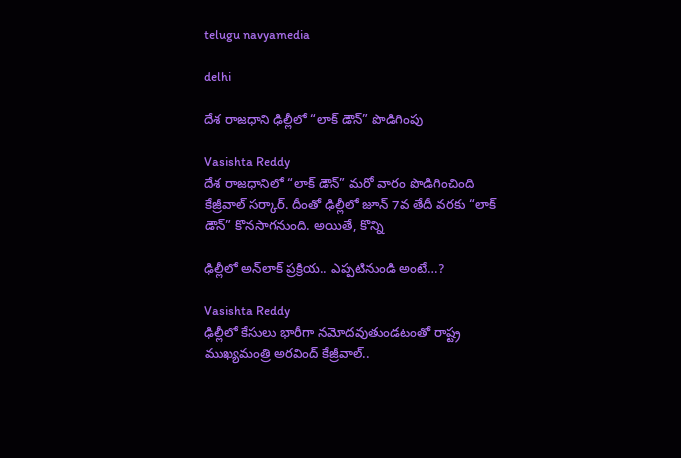telugu navyamedia

delhi

దేశ రాజధాని ఢిల్లీలో “లాక్ డౌన్” పొడిగింపు

Vasishta Reddy
దేశ రాజధానిలో “లాక్ డౌన్” మరో వారం పొడిగించింది కేజ్రీవాల్ సర్కార్. దీంతో ఢిల్లీలో జూన్ 7వ తేదీ వరకు “లాక్ డౌన్” కొనసాగనుంది. అయితే, కొన్ని

ఢిల్లీలో అన్‌లాక్‌ ప్రక్రియ.. ఎప్పటినుండి అంటే…?

Vasishta Reddy
ఢిల్లీలో కేసులు భారీగా నమోదవుతుండటంతో రాష్ట్ర ముఖ్య‌మంత్రి అర‌వింద్ కేజ్రీవాల్..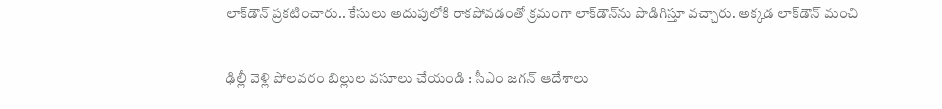లాక్‌డౌన్ ప్ర‌క‌టించారు.. కేసులు అదుపులోకి రాక‌పోవ‌డంతో క్ర‌మంగా లాక్‌డౌన్‌ను పొడిగిస్తూ వ‌చ్చారు. అక్క‌డ లాక్‌డౌన్ మంచి

ఢిల్లీ వెళ్లి పోలవరం బిల్లుల వసూలు చేయండి : సీఎం జగన్ ఆదేశాలు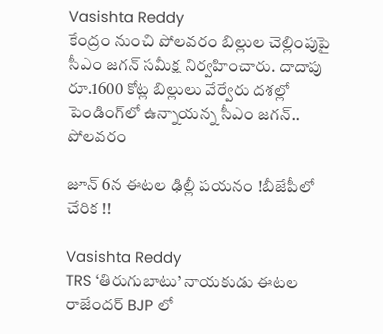Vasishta Reddy
కేంద్రం నుంచి పోలవరం బిల్లుల చెల్లింపుపై సీఎం జగన్ సమీక్ష నిర్వహించారు. దాదాపు రూ.1600 కోట్ల బిల్లులు వేర్వేరు దశల్లో పెండింగ్‌లో ఉన్నాయన్న సీఎం జగన్.. పోలవరం

జూన్ 6న ఈటల ఢిల్లీ పయనం !బీజేపీలో చేరిక !!

Vasishta Reddy
TRS ‘తిరుగుబాటు’ నాయకుడు ఈటల రాజేందర్ BJP లో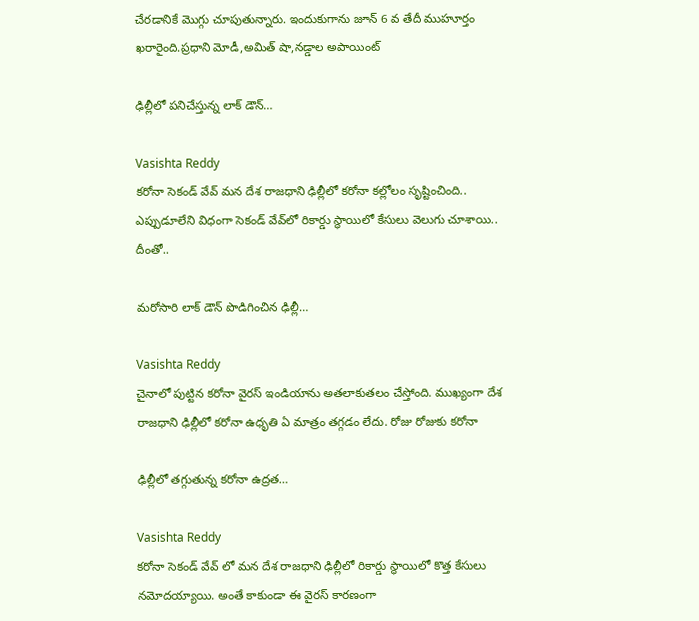చేరడానికే మొగ్గు చూపుతున్నారు. ఇందుకుగాను జూన్ 6 వ తేదీ ముహూర్తం ఖరారైంది.ప్రధాని మోడీ,అమిత్ షా,నడ్డాల అపాయింట్

ఢిల్లీలో పనిచేస్తున్న లాక్ డౌన్…

Vasishta Reddy
కరోనా సెకండ్ వేవ్ మన దేశ రాజ‌ధాని ఢిల్లీలో క‌రోనా క‌ల్లోలం సృష్టించింది.. ఎప్పుడూలేని విధంగా సెకండ్ వేవ్‌లో రికార్డు స్థాయిలో కేసులు వెలుగు చూశాయి.. దీంతో..

మరోసారి లాక్ డౌన్ పొడిగించిన ఢిల్లీ…

Vasishta Reddy
చైనాలో పుట్టిన కరోనా వైరస్ ఇండియాను అతలాకుతలం చేస్తోంది. ముఖ్యంగా దేశ రాజధాని ఢిల్లీలో కరోనా ఉధృతి ఏ మాత్రం తగ్గడం లేదు. రోజు రోజుకు కరోనా

ఢిల్లీలో తగ్గుతున్న కరోనా ఉద్రత…

Vasishta Reddy
కరోనా సెకండ్ వేవ్ లో మన దేశ రాజ‌ధాని ఢిల్లీలో రికార్డు స్థాయిలో కొత్త కేసులు నమోదయ్యాయి. అంతే కాకుండా ఈ వైరస్ కారణంగా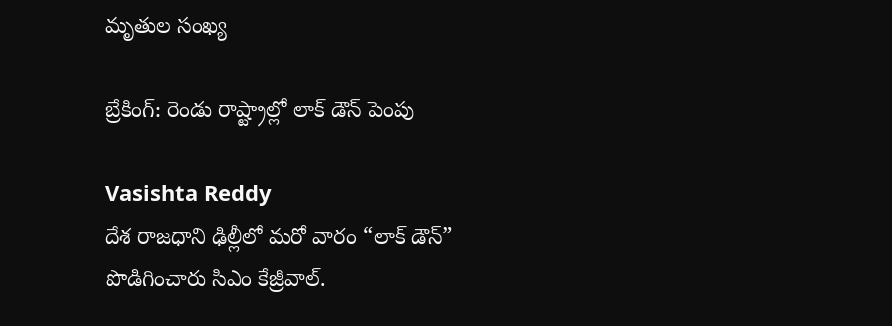మృతుల సంఖ్య

బ్రేకింగ్: రెండు రాష్ట్రాల్లో లాక్ డౌన్ పెంపు

Vasishta Reddy
దేశ రాజధాని ఢిల్లీలో మరో వారం “లాక్ డౌన్” పొడిగించారు సిఎం కేజ్రీవాల్.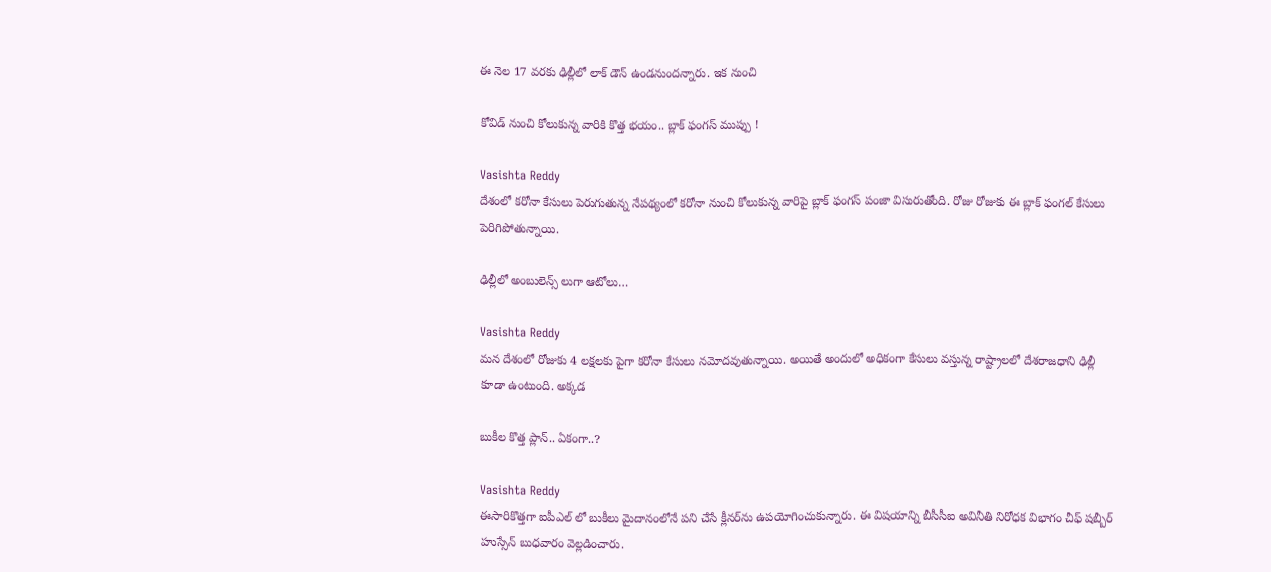ఈ నెల 17 వరకు ఢిల్లీలో లాక్ డౌన్ ఉండనుందన్నారు. ఇక నుంచి

కోవిడ్ నుంచి కోలుకున్న వారికి కొత్త భయం.. బ్లాక్ ఫంగస్ ముప్పు !

Vasishta Reddy
దేశంలో కరోనా కేసులు పెరుగుతున్న నేపథ్యంలో కరోనా నుంచి కోలుకున్న వారిపై బ్లాక్ ఫంగస్ పంజా విసురుతోంది. రోజు రోజుకు ఈ బ్లాక్ ఫంగల్ కేసులు పెరిగిపోతున్నాయి.

ఢిల్లీలో అంబులెన్స్ లుగా ఆటోలు…

Vasishta Reddy
మన దేశంలో రోజుకు 4 లక్షలకు పైగా కరోనా కేసులు నమోదవుతున్నాయి. అయితే అందులో అధికంగా కేసులు వస్తున్న రాష్ట్రాలలో దేశ‌రాజ‌ధాని ఢిల్లీ కూడా ఉంటుంది. అక్కడ

బుకీల కొత్త ప్లాన్.. ఏకంగా..?

Vasishta Reddy
ఈసారికొత్తగా ఐపీఎల్ లో బుకీలు మైదానంలోనే పని చేసే క్లీనర్‌ను ఉపయోగించుకున్నారు. ఈ విషయాన్ని బీసీసీఐ అవినీతి నిరోధక విభాగం చీఫ్‌ షబ్బీర్‌ హుస్సేన్‌ బుధవారం వెల్లడించారు.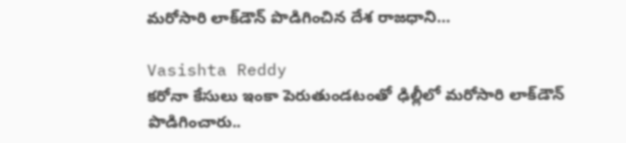మ‌రోసారి లాక్‌డౌన్ పొడిగించిన దేశ రాజధాని…

Vasishta Reddy
కరోనా కేసులు ఇంకా పెరుతుండటంతో ఢిల్లీలో మ‌రోసారి లాక్‌డౌన్ పొడిగించారు..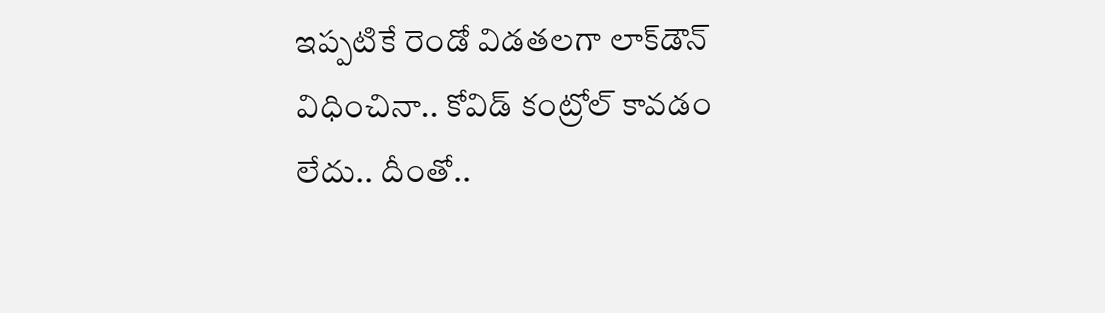ఇప్ప‌టికే రెండో విడ‌త‌ల‌గా లాక్‌డౌన్ విధించినా.. కోవిడ్ కంట్రోల్ కావ‌డం లేదు.. దీంతో..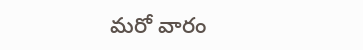మ‌రో వారం